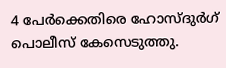4 പേർക്കെതിരെ ഹോസ്ദുർഗ് പൊലീസ് കേസെടുത്തു.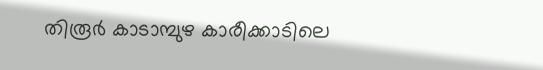തിരൂർ കാടാമ്പുഴ കാരീക്കാടിലെ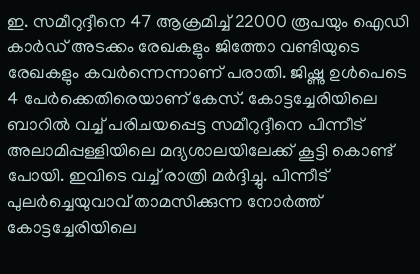ഇ. സമീറുദ്ദീനെ 47 ആക്രമിച്ച് 22000 രൂപയും ഐഡി കാർഡ് അടക്കം രേഖകളും ജിത്തോ വണ്ടിയുടെ രേഖകളും കവർന്നെന്നാണ് പരാതി. ജിഷ്ണു ഉൾപെടെ 4 പേർക്കെതിരെയാണ് കേസ്. കോട്ടച്ചേരിയിലെ ബാറിൽ വച്ച് പരിചയപ്പെട്ട സമീറുദ്ദീനെ പിന്നീട് അലാമിപ്പള്ളിയിലെ മദ്യശാലയിലേക്ക് കൂട്ടി കൊണ്ട് പോയി. ഇവിടെ വച്ച് രാത്രി മർദ്ദിച്ചു. പിന്നീട് പുലർച്ചെയുവാവ് താമസിക്കുന്ന നോർത്ത് കോട്ടച്ചേരിയിലെ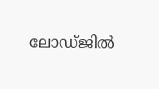ലോഡ്ജിൽ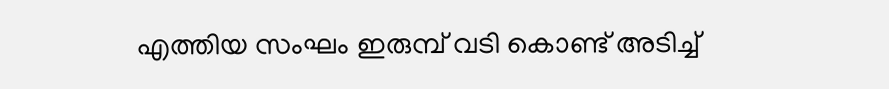എത്തിയ സംഘം ഇരുമ്പ് വടി കൊണ്ട് അടിച്ച്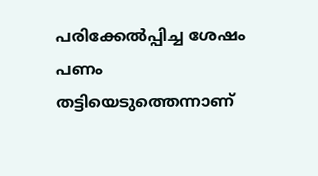പരിക്കേൽപ്പിച്ച ശേഷം പണം തട്ടിയെടുത്തെന്നാണ്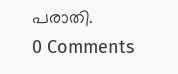പരാതി.
0 Comments